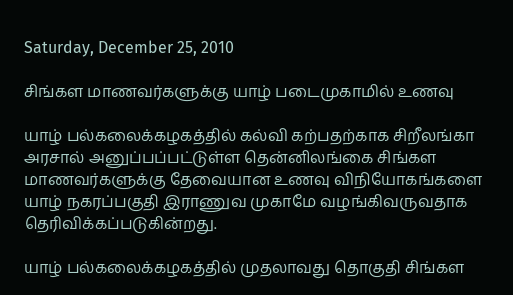Saturday, December 25, 2010

சிங்கள மாணவர்களுக்கு யாழ் படைமுகாமில் உணவு

யாழ் பல்கலைக்கழகத்தில் கல்வி கற்பதற்காக சிறீலங்கா அரசால் அனுப்பப்பட்டுள்ள தென்னிலங்கை சிங்கள மாணவர்களுக்கு தேவையான உணவு விநியோகங்களை யாழ் நகரப்பகுதி இராணுவ முகாமே வழங்கிவருவதாக தெரிவிக்கப்படுகின்றது.

யாழ் பல்கலைக்கழகத்தில் முதலாவது தொகுதி சிங்கள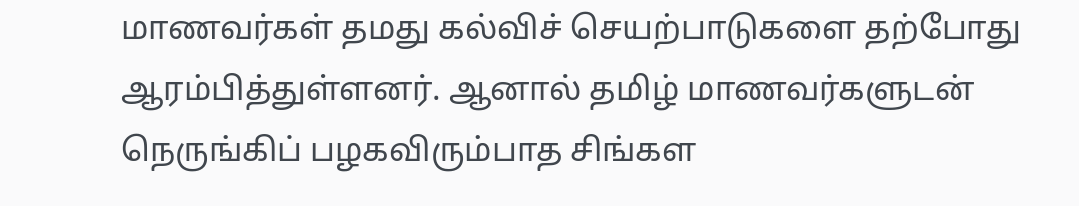மாணவர்கள் தமது கல்விச் செயற்பாடுகளை தற்போது ஆரம்பித்துள்ளனர். ஆனால் தமிழ் மாணவர்களுடன் நெருங்கிப் பழகவிரும்பாத சிங்கள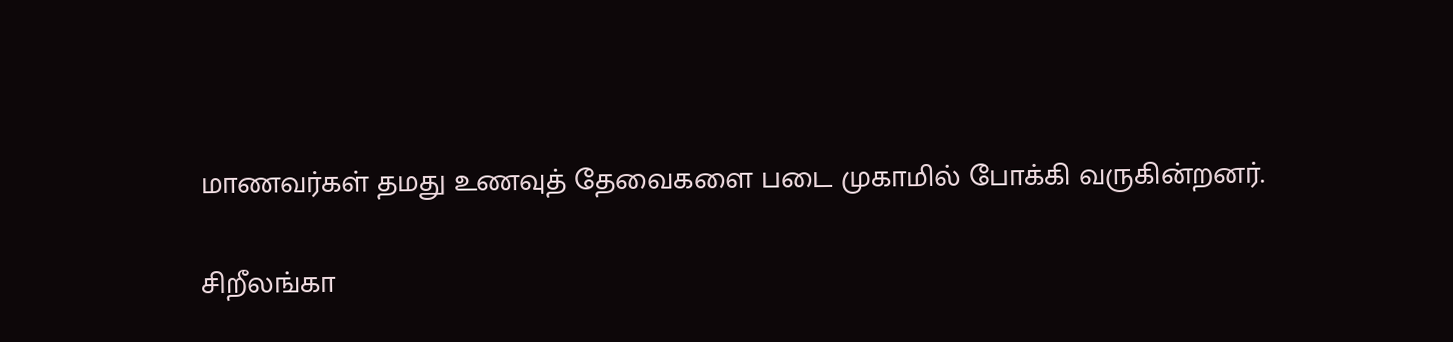மாணவர்கள் தமது உணவுத் தேவைகளை படை முகாமில் போக்கி வருகின்றனர்.

சிறீலங்கா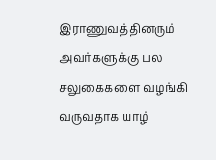இராணுவத்தினரும் அவர்களுக்கு பல சலுகைகளை வழங்கி வருவதாக யாழ்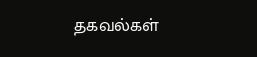தகவல்கள்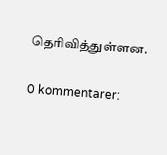தெரிவித்துள்ளன.

0 kommentarer: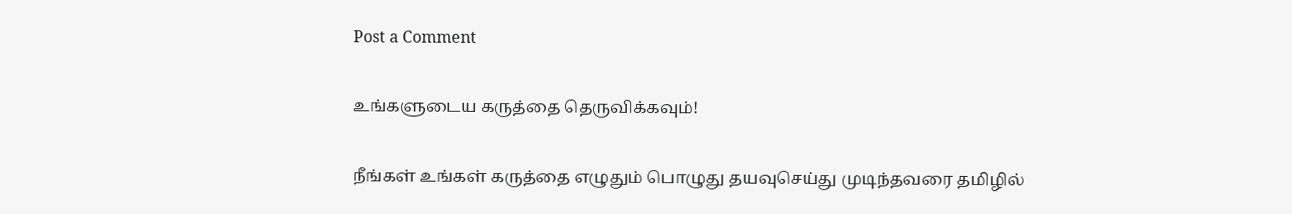Post a Comment

உங்களுடைய கருத்தை தெருவிக்கவும்!

நீங்கள் உங்கள் கருத்தை எழுதும் பொழுது தயவுசெய்து முடிந்தவரை தமிழில்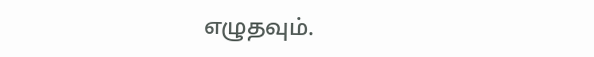எழுதவும்.